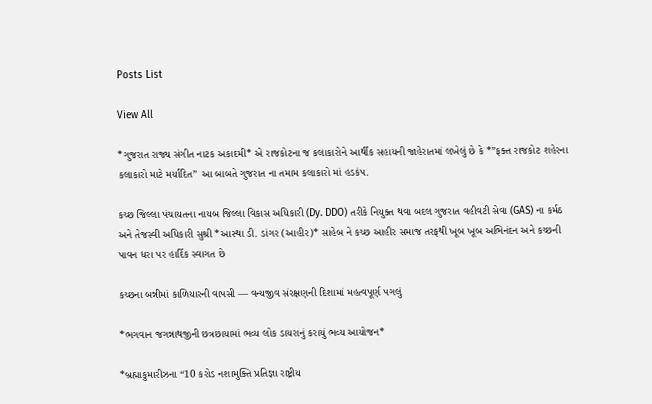Posts List

View All

*ગુજરાત રાજ્ય સંગીત નાટક અકાદમી* એ રાજકોટના જ કલાકારોને આર્થીક સહાયની જાહેરાતમાં લખેલું છે કે *”ફક્ત રાજકોટ શહેરના કલાકારો માટે મર્યાદિત” આ બાબતે ગુજરાત ના તમામ કલાકારો માં હડકંપ.

કચ્છ જિલ્લા પંચાયતના નાયબ જિલ્લા વિકાસ અધિકારી (Dy. DDO) તરીકે નિયુક્ત થવા બદલ ગુજરાત વહીવટી સેવા (GAS) ના કર્મઠ અને તેજસ્વી અધિકારી સુશ્રી *આસ્થા ડી. ડાંગર (આહીર)* સાહેબ ને કચ્છ આહીર સમાજ તરફથી ખૂબ ખૂબ અભિનંદન અને કચ્છની પાવન ધરા પર હાર્દિક સ્વાગત છે

કચ્છના બન્નીમાં કાળિયારની વાપસી — વન્યજીવ સંરક્ષણની દિશામાં મહત્વપૂર્ણ પગલું

*ભગવાન જગન્નાથજીની છત્રછાયામાં ભવ્ય લોક ડાયરાનું કરાયું ભવ્ય આયોજન*

*બ્રહ્માકુમારીઝના “10 કરોડ નશામુક્તિ પ્રતિજ્ઞા રાષ્ટ્રીય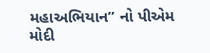મહાઅભિયાન” નો પીએમ મોદી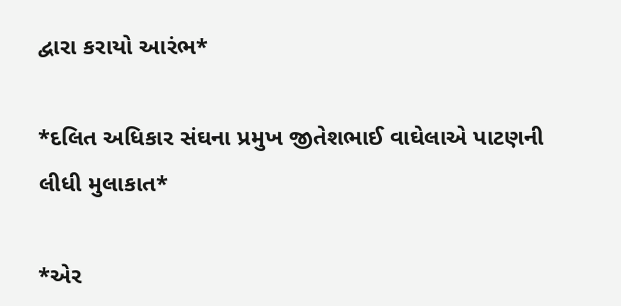દ્વારા કરાયો આરંભ*

*દલિત અધિકાર સંઘના પ્રમુખ જીતેશભાઈ વાઘેલાએ પાટણની લીધી મુલાકાત*

*એર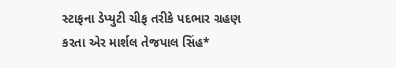સ્ટાફના ડેપ્યુટી ચીફ તરીકે પદભાર ગ્રહણ કરતા એર માર્શલ તેજપાલ સિંહ*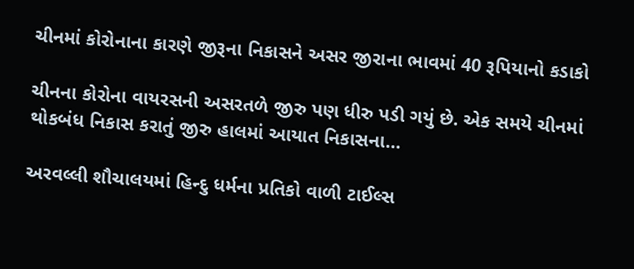ચીનમાં કોરોનાના કારણે જીરૂના નિકાસને અસર જીરાના ભાવમાં 40 રૂપિયાનો કડાકો

ચીનના કોરોના વાયરસની અસરતળે જીરુ પણ ધીરુ પડી ગયું છે. એક સમયે ચીનમાં થોકબંધ નિકાસ કરાતું જીરુ હાલમાં આયાત નિકાસના…

અરવલ્લી શૌચાલયમાં હિન્દુ ધર્મના પ્રતિકો વાળી ટાઈલ્સ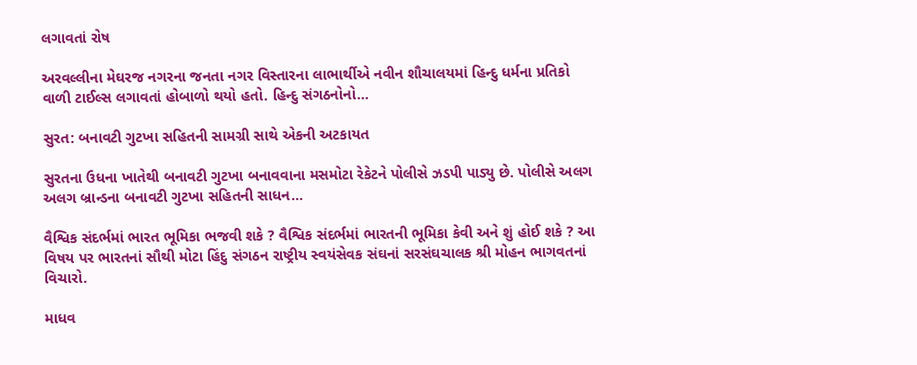લગાવતાં રોષ

અરવલ્લીના મેઘરજ નગરના જનતા નગર વિસ્તારના લાભાર્થીએ નવીન શૌચાલયમાં હિન્દુ ધર્મના પ્રતિકો વાળી ટાઈલ્સ લગાવતાં હોબાળો થયો હતો. હિન્દુ સંગઠનોનો…

સુરત: બનાવટી ગુટખા સહિતની સામગ્રી સાથે એકની અટકાયત

સુરતના ઉધના ખાતેથી બનાવટી ગુટખા બનાવવાના મસમોટા રેકેટને પોલીસે ઝડપી પાડ્યુ છે. પોલીસે અલગ અલગ બ્રાન્ડના બનાવટી ગુટખા સહિતની સાધન…

વૈશ્વિક સંદર્ભમાં ભારત ભૂમિકા ભજવી શકે ? વૈશ્વિક સંદર્ભમાં ભારતની ભૂમિકા કેવી અને શું હોઈ શકે ? આ વિષય પર ભારતનાં સૌથી મોટા હિંદુ સંગઠન રાષ્ટ્રીય સ્વયંસેવક સંઘનાં સરસંઘચાલક શ્રી મોહન ભાગવતનાં વિચારો.

માધવ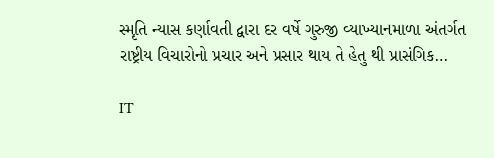સ્મૃતિ ન્યાસ કર્ણાવતી દ્વારા દર વર્ષે ગુરુજી વ્યાખ્યાનમાળા અંતર્ગત રાષ્ટ્રીય વિચારોનો પ્રચાર અને પ્રસાર થાય તે હેતુ થી પ્રાસંગિક…

IT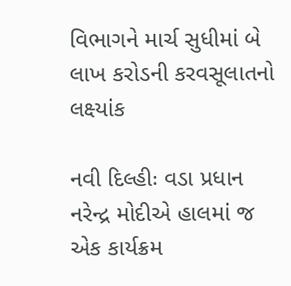વિભાગને માર્ચ સુધીમાં બે લાખ કરોડની કરવસૂલાતનો લક્ષ્યાંક

નવી દિલ્હીઃ વડા પ્રધાન નરેન્દ્ર મોદીએ હાલમાં જ એક કાર્યક્રમ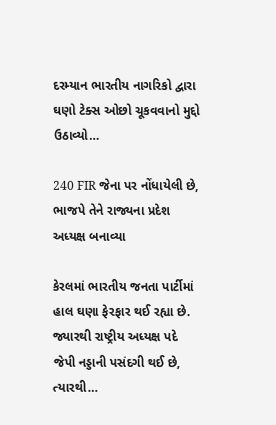દરમ્યાન ભારતીય નાગરિકો દ્વારા ઘણો ટેક્સ ઓછો ચૂકવવાનો મુદ્દો ઉઠાવ્યો…

240 FIR જેના પર નોંધાયેલી છે, ભાજપે તેને રાજ્યના પ્રદેશ અધ્યક્ષ બનાવ્યા

કેરલમાં ભારતીય જનતા પાર્ટીમાં હાલ ઘણા ફેરફાર થઈ રહ્યા છે. જ્યારથી રાષ્ટ્રીય અધ્યક્ષ પદે જેપી નડ્ડાની પસંદગી થઈ છે, ત્યારથી…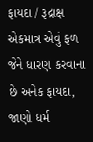ફાયદા / રૂદ્રાક્ષ એકમાત્ર એવું ફળ જેને ધારણ કરવાના છે અનેક ફાયદા, જાણો ધર્મ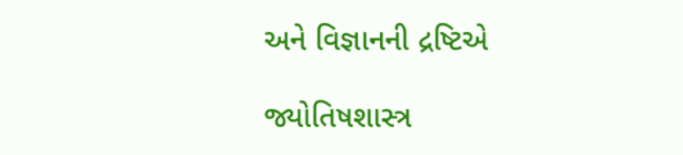અને વિજ્ઞાનની દ્રષ્ટિએ

જ્યોતિષશાસ્ત્ર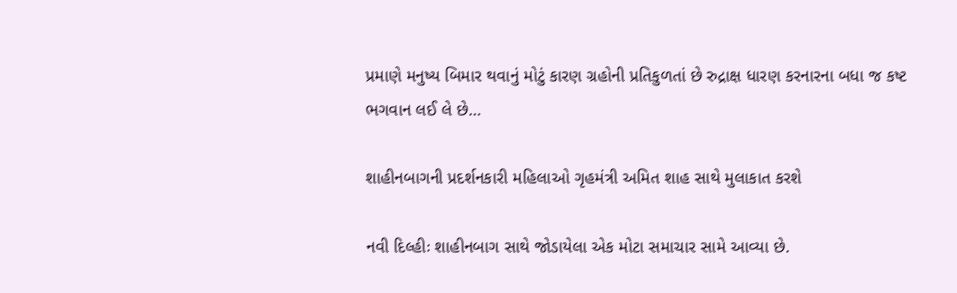પ્રમાણે મનુષ્ય બિમાર થવાનું મોટું કારણ ગ્રહોની પ્રતિકુળતાં છે રુદ્રાક્ષ ધારણ કરનારના બધા જ કષ્ટ ભગવાન લઈ લે છે…

શાહીનબાગની પ્રદર્શનકારી મહિલાઓ ગૃહમંત્રી અમિત શાહ સાથે મુલાકાત કરશે

નવી દિલ્હીઃ શાહીનબાગ સાથે જોડાયેલા એક મોટા સમાચાર સામે આવ્યા છે.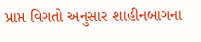પ્રાપ્ત વિગતો અનુસાર શાહીનબાગના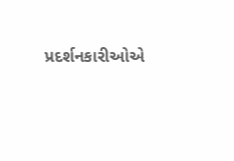પ્રદર્શનકારીઓએ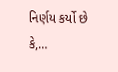નિર્ણય કર્યો છે કે,…